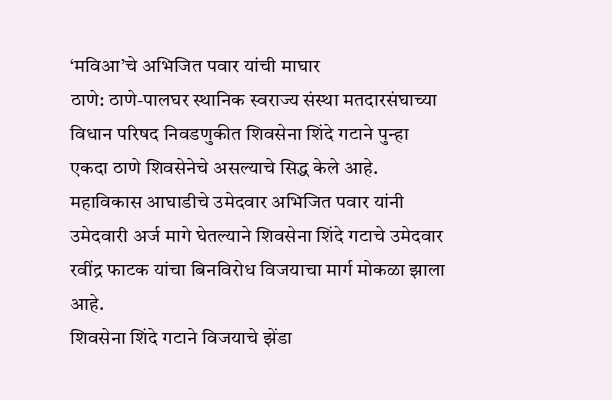‘मविआ’चे अभिजित पवार यांची माघार
ठाणे: ठाणे-पालघर स्थानिक स्वराज्य संस्था मतदारसंघाच्या विधान परिषद निवडणुकीत शिवसेना शिंदे गटाने पुन्हा एकदा ठाणे शिवसेनेचे असल्याचे सिद्ध केले आहे. महाविकास आघाडीचे उमेदवार अभिजित पवार यांनी उमेदवारी अर्ज मागे घेतल्याने शिवसेना शिंदे गटाचे उमेदवार रवींद्र फाटक यांचा बिनविरोध विजयाचा मार्ग मोकळा झाला आहे.
शिवसेना शिंदे गटाने विजयाचे झेंडा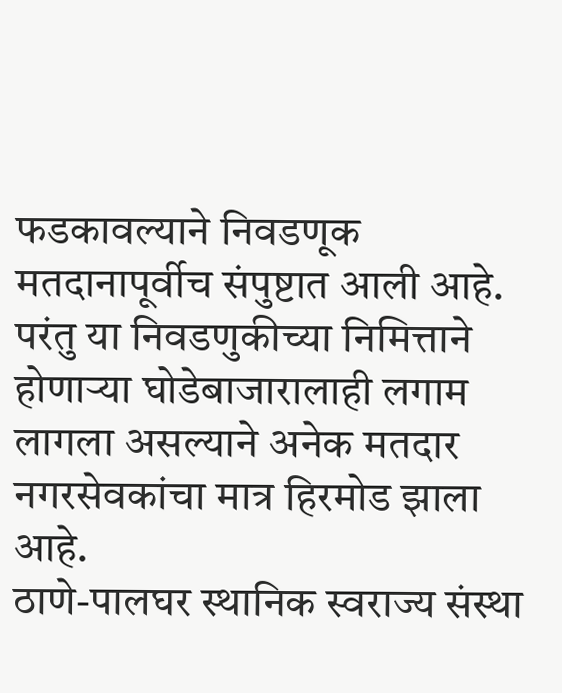फडकावल्याने निवडणूक मतदानापूर्वीच संपुष्टात आली आहे. परंतु या निवडणुकीच्या निमित्ताने होणाऱ्या घोडेबाजारालाही लगाम लागला असल्याने अनेक मतदार नगरसेवकांचा मात्र हिरमोड झाला आहे.
ठाणे-पालघर स्थानिक स्वराज्य संस्था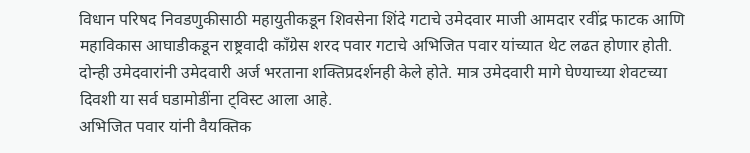विधान परिषद निवडणुकीसाठी महायुतीकडून शिवसेना शिंदे गटाचे उमेदवार माजी आमदार रवींद्र फाटक आणि महाविकास आघाडीकडून राष्ट्रवादी काँग्रेस शरद पवार गटाचे अभिजित पवार यांच्यात थेट लढत होणार होती. दोन्ही उमेदवारांनी उमेदवारी अर्ज भरताना शक्तिप्रदर्शनही केले होते. मात्र उमेदवारी मागे घेण्याच्या शेवटच्या दिवशी या सर्व घडामोडींना ट्विस्ट आला आहे.
अभिजित पवार यांनी वैयक्तिक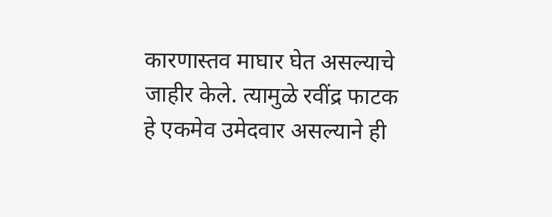कारणास्तव माघार घेत असल्याचे जाहीर केले. त्यामुळे रवींद्र फाटक हे एकमेव उमेदवार असल्याने ही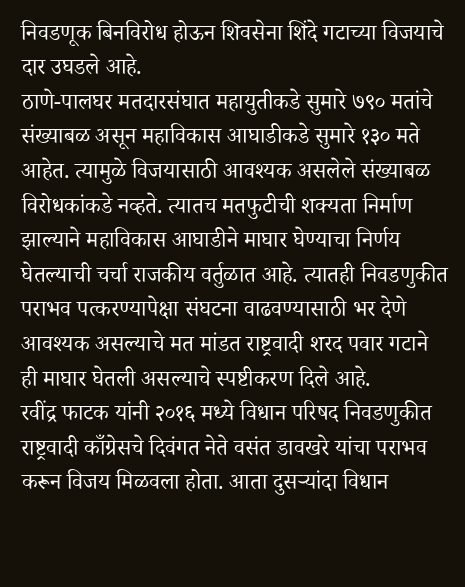निवडणूक बिनविरोध होऊन शिवसेना शिंदे गटाच्या विजयाचे दार उघडले आहे.
ठाणे-पालघर मतदारसंघात महायुतीकडे सुमारे ७९० मतांचे संख्याबळ असून महाविकास आघाडीकडे सुमारे १३० मते आहेत. त्यामुळे विजयासाठी आवश्यक असलेले संख्याबळ विरोधकांकडे नव्हते. त्यातच मतफुटीची शक्यता निर्माण झाल्याने महाविकास आघाडीने माघार घेण्याचा निर्णय घेतल्याची चर्चा राजकीय वर्तुळात आहे. त्यातही निवडणुकीत पराभव पत्करण्यापेक्षा संघटना वाढवण्यासाठी भर देणे आवश्यक असल्याचे मत मांडत राष्ट्रवादी शरद पवार गटाने ही माघार घेतली असल्याचे स्पष्टीकरण दिले आहे.
रवींद्र फाटक यांनी २०१६ मध्ये विधान परिषद निवडणुकीत राष्ट्रवादी काँग्रेसचे दिवंगत नेते वसंत डावखरे यांचा पराभव करून विजय मिळवला होता. आता दुसऱ्यांदा विधान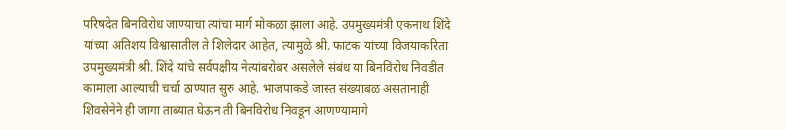परिषदेत बिनविरोध जाण्याचा त्यांचा मार्ग मोकळा झाला आहे. उपमुख्यमंत्री एकनाथ शिंदे यांच्या अतिशय विश्वासातील ते शिलेदार आहेत, त्यामुळे श्री. फाटक यांच्या विजयाकरिता उपमुख्यमंत्री श्री. शिंदे यांचे सर्वपक्षीय नेत्यांबरोबर असलेले संबंध या बिनविरोध निवडीत कामाला आल्याची चर्चा ठाण्यात सुरु आहे. भाजपाकडे जास्त संख्याबळ असतानाही शिवसेनेने ही जागा ताब्यात घेऊन ती बिनविरोध निवडून आणण्यामागे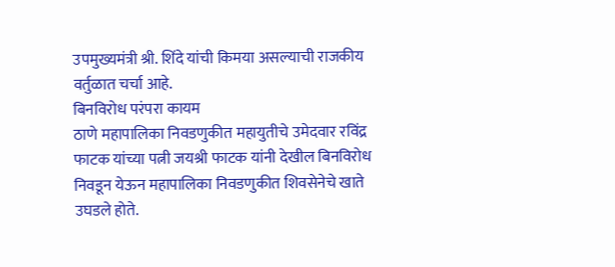उपमुख्यमंत्री श्री. शिंदे यांची किमया असल्याची राजकीय वर्तुळात चर्चा आहे.
बिनविरोध परंपरा कायम
ठाणे महापालिका निवडणुकीत महायुतीचे उमेदवार रविंद्र फाटक यांच्या पत्नी जयश्री फाटक यांनी देखील बिनविरोध निवडून येऊन महापालिका निवडणुकीत शिवसेनेचे खाते उघडले होते.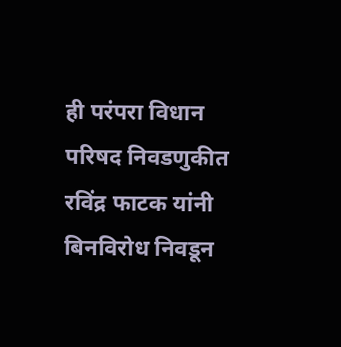ही परंपरा विधान परिषद निवडणुकीत रविंद्र फाटक यांनी बिनविरोध निवडून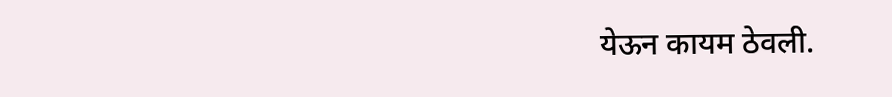येऊन कायम ठेवली.